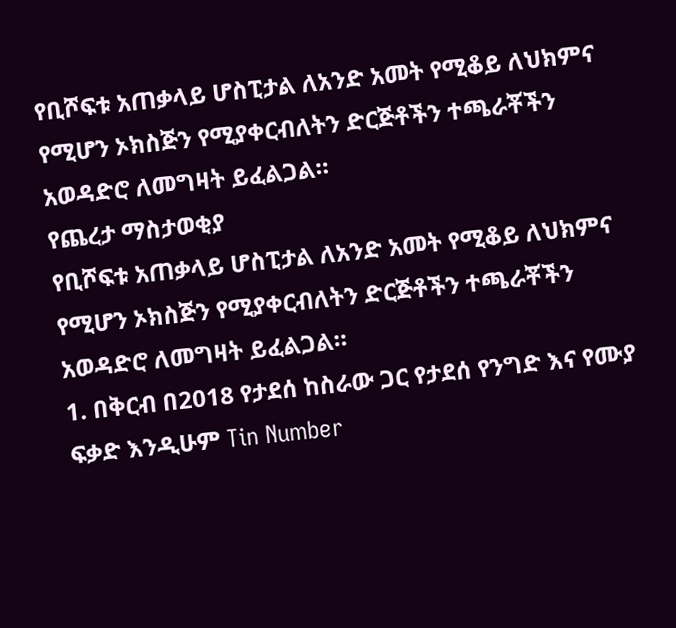የቢሾፍቱ አጠቃላይ ሆስፒታል ለአንድ አመት የሚቆይ ለህክምና የሚሆን ኦክስጅን የሚያቀርብለትን ድርጅቶችን ተጫራቾችን አወዳድሮ ለመግዛት ይፈልጋል።
የጨረታ ማስታወቂያ
የቢሾፍቱ አጠቃላይ ሆስፒታል ለአንድ አመት የሚቆይ ለህክምና የሚሆን ኦክስጅን የሚያቀርብለትን ድርጅቶችን ተጫራቾችን አወዳድሮ ለመግዛት ይፈልጋል።
1. በቅርብ በ2018 የታደሰ ከስራው ጋር የታደሰ የንግድ እና የሙያ ፍቃድ እንዲሁም Tin Number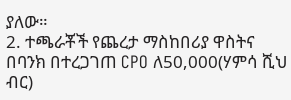ያለው።
2. ተጫራቾች የጨረታ ማስከበሪያ ዋስትና በባንክ በተረጋገጠ CPO ለ50,000(ሃምሳ ሺህ ብር)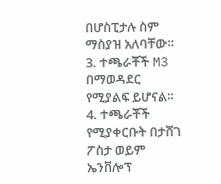በሆስፒታሉ ስም ማስያዝ አለባቸው።
3. ተጫራቾች M3 በማወዳደር የሚያልፍ ይሆናል።
4. ተጫራቾች የሚያቀርቡት በታሸገ ፖስታ ወይም ኤንቨሎፕ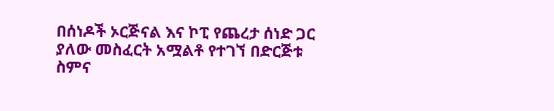በሰነዶች ኦርጅናል እና ኮፒ የጨረታ ሰነድ ጋር ያለው መስፈርት አሟልቶ የተገኘ በድርጅቱ ስምና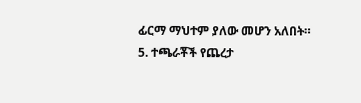ፊርማ ማህተም ያለው መሆን አለበት።
5. ተጫራቾች የጨረታ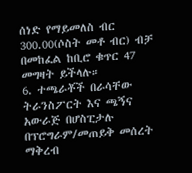ሰነድ የማይመለስ ብር 300.00(ሶስት መቶ ብር) ብቻ በመከፈል ከቢሮ ቁጥር 47 መግዛት ይችላሉ።
6. ተጫራቾች በራሳቸው ትራንስፖርት እና ጫኝና አውራጅ በሆስፒታሉ በፕሮግራም/መጠይቅ መሰረት ማቅረብ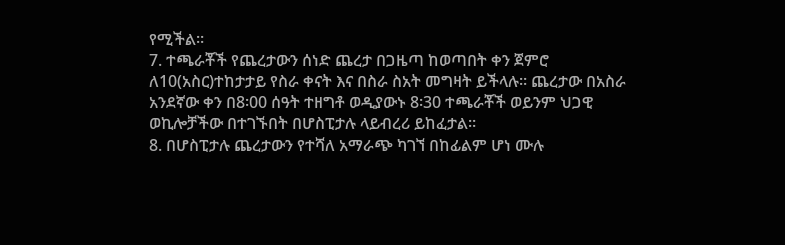የሚችል።
7. ተጫራቾች የጨረታውን ሰነድ ጨረታ በጋዜጣ ከወጣበት ቀን ጀምሮ ለ10(አስር)ተከታታይ የስራ ቀናት እና በስራ ስአት መግዛት ይችላሉ። ጨረታው በአስራ አንደኛው ቀን በ8፡00 ሰዓት ተዘግቶ ወዲያውኑ 8፡30 ተጫራቾች ወይንም ህጋዊ ወኪሎቻችው በተገኙበት በሆስፒታሉ ላይብረሪ ይከፈታል።
8. በሆስፒታሉ ጨረታውን የተሻለ አማራጭ ካገኘ በከፊልም ሆነ ሙሉ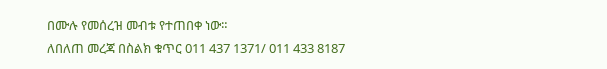በሙሉ የመሰረዝ መብቱ የተጠበቀ ነው።
ለበለጠ መረጃ በስልክ ቁጥር 011 437 1371/ 011 433 8187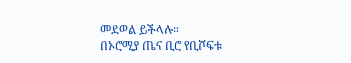መደወል ይችላሉ።
በኦሮሚያ ጤና ቢሮ የቢሾፍቱ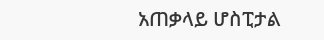አጠቃላይ ሆስፒታል